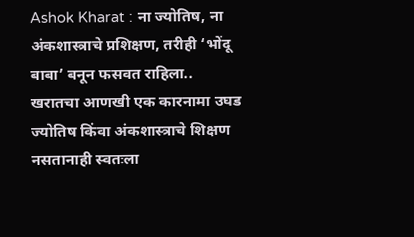Ashok Kharat : ना ज्योतिष, ना अंकशास्त्राचे प्रशिक्षण, तरीही ‘भोंदू बाबा’ बनून फसवत राहिला.. खरातचा आणखी एक कारनामा उघड
ज्योतिष किंवा अंकशास्त्राचे शिक्षण नसतानाही स्वतःला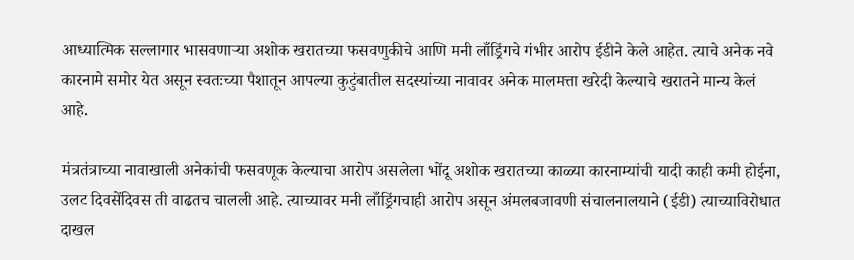आध्यात्मिक सल्लागार भासवणाऱ्या अशोक खरातच्या फसवणुकीचे आणि मनी लाँड्रिंगचे गंभीर आरोप ईडीने केले आहेत. त्याचे अनेक नवे कारनामे समोर येत असून स्वतःच्या पैशातून आपल्या कुटुंबातील सदस्यांच्या नावावर अनेक मालमत्ता खरेदी केल्याचे खरातने मान्य केलं आहे.

मंत्रतंत्राच्या नावाखाली अनेकांची फसवणूक केल्याचा आरोप असलेला भोंदू अशोक खरातच्या काळ्या कारनाम्यांची यादी काही कमी होईना, उलट दिवसेंदिवस ती वाढतच चालली आहे. त्याच्यावर मनी लाँड्रिंगचाही आरोप असून अंमलबजावणी संचालनालयाने (ईडी) त्याच्याविरोधात दाखल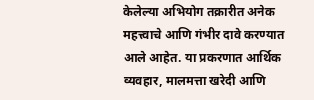केलेल्या अभियोग तक्रारीत अनेक महत्त्वाचे आणि गंभीर दावे करण्यात आले आहेत. या प्रकरणात आर्थिक व्यवहार, मालमत्ता खरेदी आणि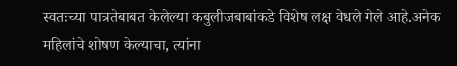स्वतःच्या पात्रतेबाबत केलेल्या कबुलीजबाबांकडे विशेष लक्ष वेधले गेले आहे.अनेक महिलांचे शोषण केल्याचा, त्यांना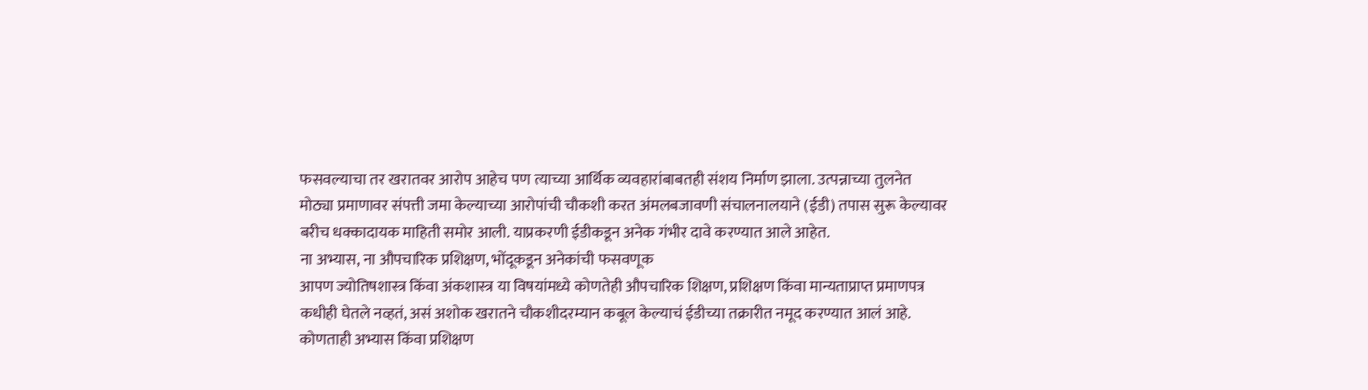फसवल्याचा तर खरातवर आरोप आहेच पण त्याच्या आर्थिक व्यवहारांबाबतही संशय निर्माण झाला. उत्पन्नाच्या तुलनेत मोठ्या प्रमाणावर संपत्ती जमा केल्याच्या आरोपांची चौकशी करत अंमलबजावणी संचालनालयाने (ईडी) तपास सुरू केल्यावर बरीच धक्कादायक माहिती समोर आली. याप्रकरणी ईडीकडून अनेक गंभीर दावे करण्यात आले आहेत.
ना अभ्यास, ना औपचारिक प्रशिक्षण, भोंदूकडून अनेकांची फसवणूक
आपण ज्योतिषशास्त्र किंवा अंकशास्त्र या विषयांमध्ये कोणतेही औपचारिक शिक्षण, प्रशिक्षण किंवा मान्यताप्राप्त प्रमाणपत्र कधीही घेतले नव्हतं, असं अशोक खरातने चौकशीदरम्यान कबूल केल्याचं ईडीच्या तक्रारीत नमूद करण्यात आलं आहे. कोणताही अभ्यास किंवा प्रशिक्षण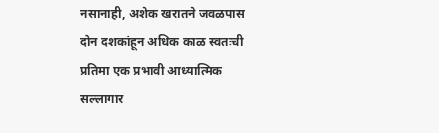नसानाही, अशेक खरातने जवळपास दोन दशकांहून अधिक काळ स्वतःची प्रतिमा एक प्रभावी आध्यात्मिक सल्लागार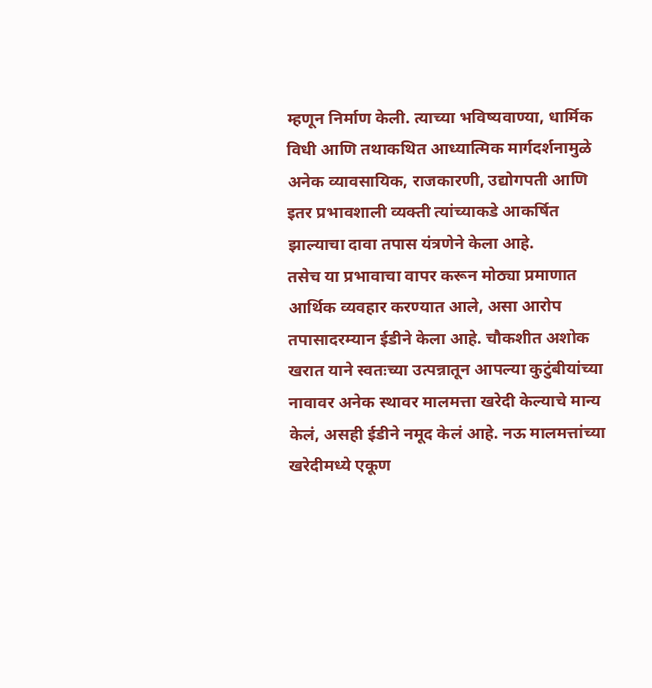म्हणून निर्माण केली. त्याच्या भविष्यवाण्या, धार्मिक विधी आणि तथाकथित आध्यात्मिक मार्गदर्शनामुळे अनेक व्यावसायिक, राजकारणी, उद्योगपती आणि इतर प्रभावशाली व्यक्ती त्यांच्याकडे आकर्षित झाल्याचा दावा तपास यंत्रणेने केला आहे.
तसेच या प्रभावाचा वापर करून मोठ्या प्रमाणात आर्थिक व्यवहार करण्यात आले, असा आरोप तपासादरम्यान ईडीने केला आहे. चौकशीत अशोक खरात याने स्वतःच्या उत्पन्नातून आपल्या कुटुंबीयांच्या नावावर अनेक स्थावर मालमत्ता खरेदी केल्याचे मान्य केलं, असही ईडीने नमूद केलं आहे. नऊ मालमत्तांच्या खरेदीमध्ये एकूण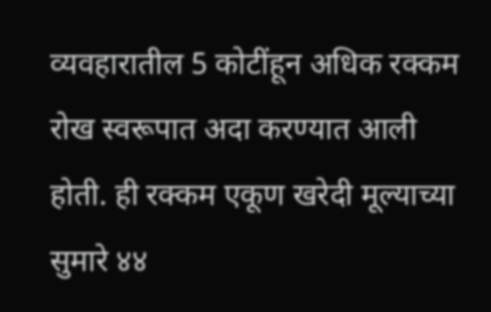व्यवहारातील 5 कोटींहून अधिक रक्कम रोख स्वरूपात अदा करण्यात आली होती. ही रक्कम एकूण खरेदी मूल्याच्या सुमारे ४४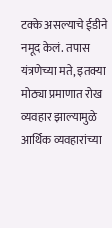टक्के असल्याचे ईडीने नमूद केलं. तपास यंत्रणेच्या मते, इतक्या मोठ्या प्रमाणात रोख व्यवहार झाल्यामुळे आर्थिक व्यवहारांच्या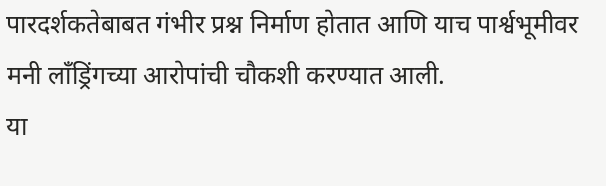पारदर्शकतेबाबत गंभीर प्रश्न निर्माण होतात आणि याच पार्श्वभूमीवर मनी लाँड्रिंगच्या आरोपांची चौकशी करण्यात आली.
या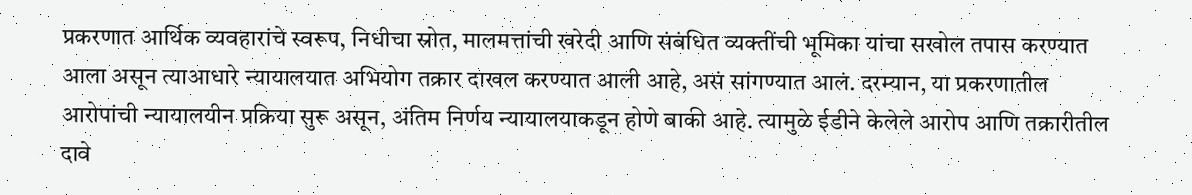प्रकरणात आर्थिक व्यवहारांचे स्वरूप, निधीचा स्रोत, मालमत्तांची खरेदी आणि संबंधित व्यक्तींची भूमिका यांचा सखोल तपास करण्यात आला असून त्याआधारे न्यायालयात अभियोग तक्रार दाखल करण्यात आली आहे, असं सांगण्यात आलं. दरम्यान, या प्रकरणातील आरोपांची न्यायालयीन प्रक्रिया सुरू असून, अंतिम निर्णय न्यायालयाकडून होणे बाकी आहे. त्यामुळे ईडीने केलेले आरोप आणि तक्रारीतील दावे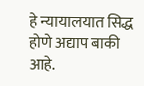हे न्यायालयात सिद्ध होणे अद्याप बाकी आहे.